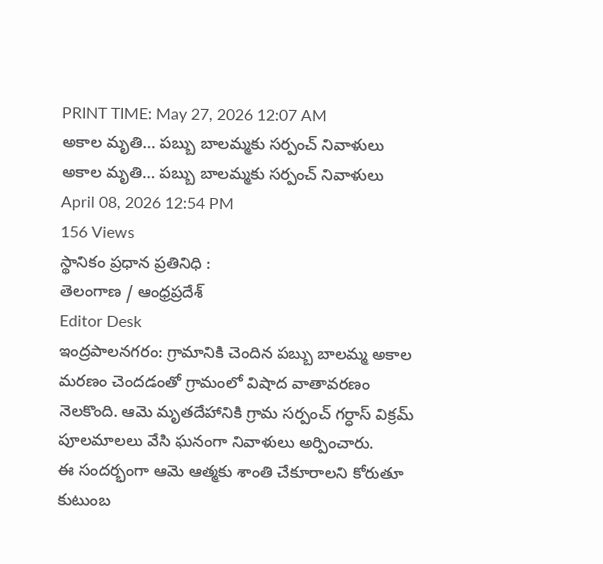PRINT TIME: May 27, 2026 12:07 AM
అకాల మృతి… పబ్బు బాలమ్మకు సర్పంచ్ నివాళులు
అకాల మృతి… పబ్బు బాలమ్మకు సర్పంచ్ నివాళులు
April 08, 2026 12:54 PM
156 Views
స్థానికం ప్రధాన ప్రతినిధి :
తెలంగాణ / ఆంధ్రప్రదేశ్
Editor Desk
ఇంద్రపాలనగరం: గ్రామానికి చెందిన పబ్బు బాలమ్మ అకాల మరణం చెందడంతో గ్రామంలో విషాద వాతావరణం నెలకొంది. ఆమె మృతదేహానికి గ్రామ సర్పంచ్ గర్ధాస్ విక్రమ్ పూలమాలలు వేసి ఘనంగా నివాళులు అర్పించారు.
ఈ సందర్భంగా ఆమె ఆత్మకు శాంతి చేకూరాలని కోరుతూ కుటుంబ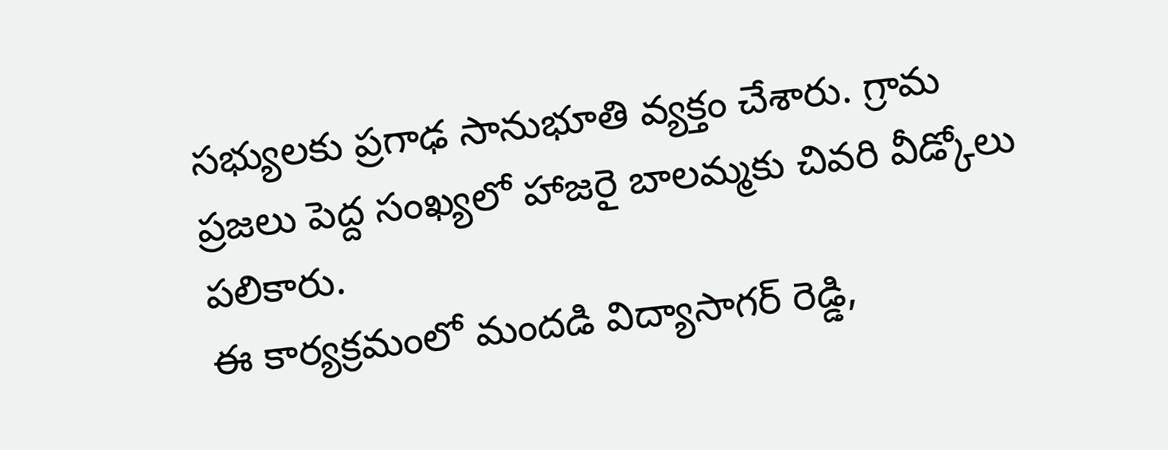సభ్యులకు ప్రగాఢ సానుభూతి వ్యక్తం చేశారు. గ్రామ ప్రజలు పెద్ద సంఖ్యలో హాజరై బాలమ్మకు చివరి వీడ్కోలు పలికారు.
ఈ కార్యక్రమంలో మందడి విద్యాసాగర్ రెడ్డి,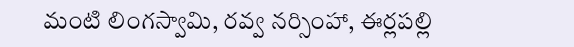మంటి లింగస్వామి, రవ్వ నర్సింహా, ఈర్లపల్లి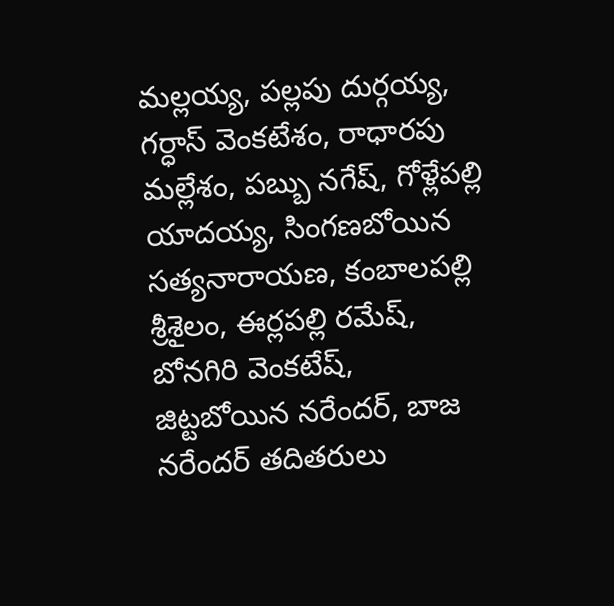మల్లయ్య, పల్లపు దుర్గయ్య, గర్ధాస్ వెంకటేశం, రాధారపు మల్లేశం, పబ్బు నగేష్, గోళ్లేపల్లి యాదయ్య, సింగణబోయిన సత్యనారాయణ, కంబాలపల్లి శ్రీశైలం, ఈర్లపల్లి రమేష్, బోనగిరి వెంకటేష్, జిట్టబోయిన నరేందర్, బాజ నరేందర్ తదితరులు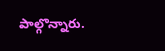పాల్గొన్నారు.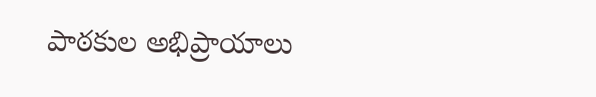పాఠకుల అభిప్రాయాలు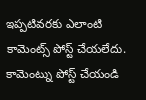ఇప్పటివరకు ఎలాంటి కామెంట్స్ పోస్ట్ చేయలేదు.
కామెంట్ను పోస్ట్ చేయండి